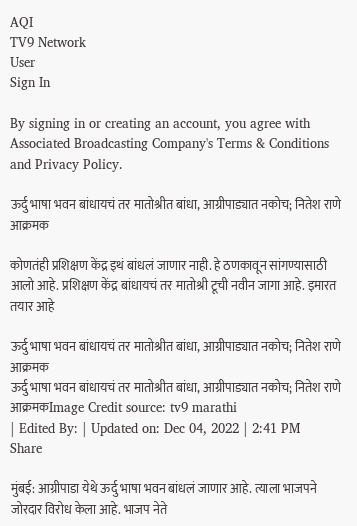AQI
TV9 Network
User
Sign In

By signing in or creating an account, you agree with Associated Broadcasting Company's Terms & Conditions and Privacy Policy.

ऊर्दु भाषा भवन बांधायचं तर मातोश्रीत बांधा, आग्रीपाड्यात नकोच; नितेश राणे आक्रमक

कोणतंही प्रशिक्षण केंद्र इथं बांधलं जाणार नाही. हे ठणकावून सांगण्यासाठी आलो आहे. प्रशिक्षण केंद्र बांधायचं तर मातोश्री टूची नवीन जागा आहे. इमारत तयार आहे

ऊर्दु भाषा भवन बांधायचं तर मातोश्रीत बांधा, आग्रीपाड्यात नकोच; नितेश राणे आक्रमक
ऊर्दु भाषा भवन बांधायचं तर मातोश्रीत बांधा, आग्रीपाड्यात नकोच; नितेश राणे आक्रमकImage Credit source: tv9 marathi
| Edited By: | Updated on: Dec 04, 2022 | 2:41 PM
Share

मुंबई: आग्रीपाडा येथे ऊर्दु भाषा भवन बांधलं जाणार आहे. त्याला भाजपने जोरदार विरोध केला आहे. भाजप नेते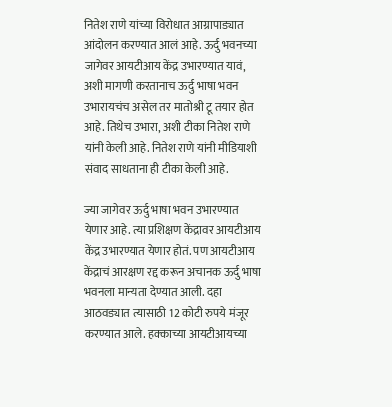नितेश राणे यांच्या विरोधात आग्रापाड्यात आंदोलन करण्यात आलं आहे. ऊर्दु भवनच्या जागेवर आयटीआय केंद्र उभारण्यात यावं, अशी मागणी करतानाच ऊर्दु भाषा भवन उभारायचंच असेल तर मातोश्री टू तयार होत आहे. तिथेच उभारा, अशी टीका नितेश राणे यांनी केली आहे. नितेश राणे यांनी मीडियाशी संवाद साधताना ही टीका केली आहे.

ज्या जागेवर ऊर्दु भाषा भवन उभारण्यात येणार आहे. त्या प्रशिक्षण केंद्रावर आयटीआय केंद्र उभारण्यात येणार होतं. पण आयटीआय केंद्राचं आरक्षण रद्द करून अचानक ऊर्दु भाषा भवनला मान्यता देण्यात आली. दहा आठवड्यात त्यासाठी 12 कोटी रुपये मंजूर करण्यात आले. हक्काच्या आयटीआयच्या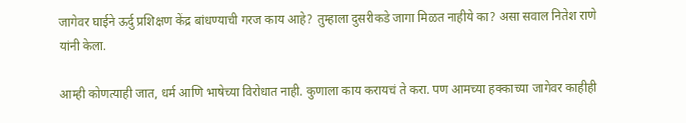जागेवर घाईने ऊर्दु प्रशिक्षण केंद्र बांधण्याची गरज काय आहे? तुम्हाला दुसरीकडे जागा मिळत नाहीये का? असा सवाल नितेश राणे यांनी केला.

आम्ही कोणत्याही जात, धर्म आणि भाषेच्या विरोधात नाही. कुणाला काय करायचं ते करा. पण आमच्या हक्काच्या जागेवर काहीही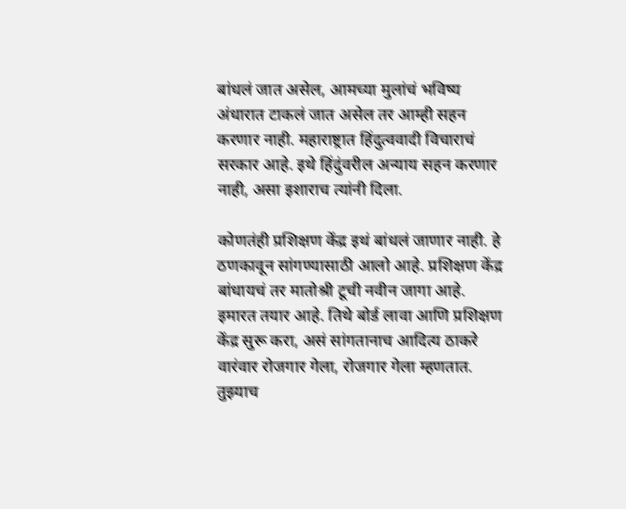बांधलं जात असेल, आमच्या मुलांचं भविष्य अंधारात टाकलं जात असेल तर आम्ही सहन करणार नाही. महाराष्ट्रात हिंदुत्ववादी विचाराचं सरकार आहे. इथे हिंदुंवरील अन्याय सहन करणार नाही, असा इशाराच त्यांनी दिला.

कोणतंही प्रशिक्षण केंद्र इथं बांधलं जाणार नाही. हे ठणकावून सांगण्यासाठी आलो आहे. प्रशिक्षण केंद्र बांधायचं तर मातोश्री टूची नवीन जागा आहे. इमारत तयार आहे. तिथे बोर्ड लावा आणि प्रशिक्षण केंद्र सुरू करा, असं सांगतानाच आदित्य ठाकरे वारंवार रोजगार गेला, रोजगार गेला म्हणतात. तुझ्याच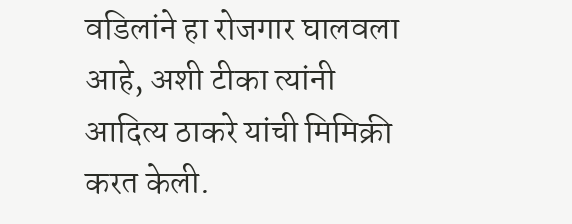वडिलांने हा रोजगार घालवला आहे, अशी टीका त्यांनी आदित्य ठाकरे यांची मिमिक्री करत केली.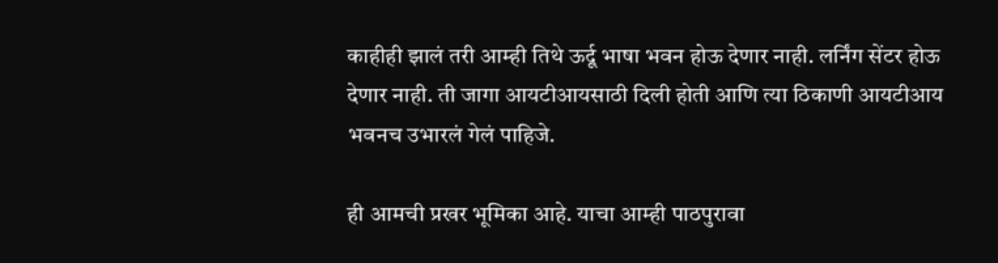काहीही झालं तरी आम्ही तिथे ऊर्दू भाषा भवन होऊ देणार नाही. लर्निंग सेंटर होऊ देणार नाही. ती जागा आयटीआयसाठी दिली होती आणि त्या ठिकाणी आयटीआय भवनच उभारलं गेलं पाहिजे.

ही आमची प्रखर भूमिका आहे. याचा आम्ही पाठपुरावा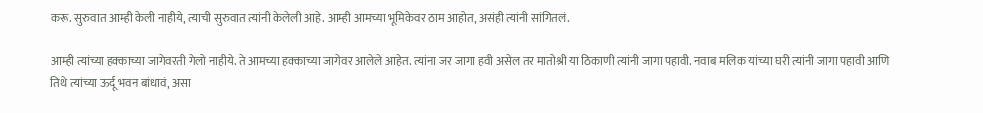करू. सुरुवात आम्ही केली नाहीये, त्याची सुरुवात त्यांनी केलेली आहे. आम्ही आमच्या भूमिकेवर ठाम आहोत, असंही त्यांनी सांगितलं.

आम्ही त्यांच्या हक्काच्या जागेवरती गेलो नाहीये. ते आमच्या हक्काच्या जागेवर आलेले आहेत. त्यांना जर जागा हवी असेल तर मातोश्री या ठिकाणी त्यांनी जागा पहावी. नवाब मलिक यांच्या घरी त्यांनी जागा पहावी आणि तिथे त्यांच्या ऊर्दू भवन बांधावं, असा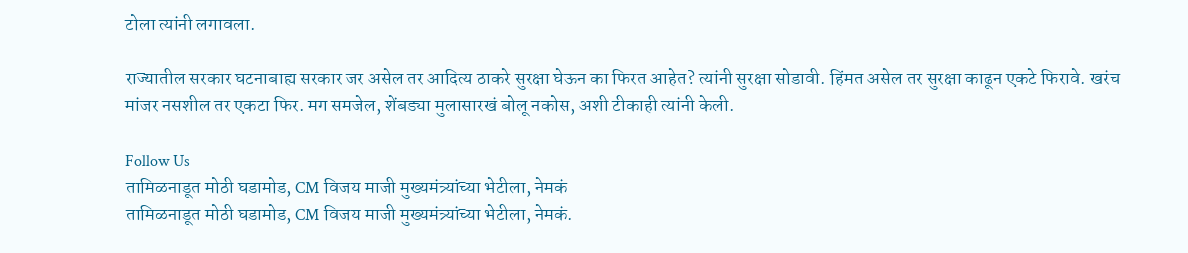टोला त्यांनी लगावला.

राज्यातील सरकार घटनाबाह्य सरकार जर असेल तर आदित्य ठाकरे सुरक्षा घेऊन का फिरत आहेत? त्यांनी सुरक्षा सोडावी. हिंमत असेल तर सुरक्षा काढून एकटे फिरावे. खरंच मांजर नसशील तर एकटा फिर. मग समजेल, शेंबड्या मुलासारखं बोलू नकोस, अशी टीकाही त्यांनी केली.

Follow Us
तामिळनाडूत मोठी घडामोड, CM विजय माजी मुख्यमंत्र्यांच्या भेटीला, नेमकं
तामिळनाडूत मोठी घडामोड, CM विजय माजी मुख्यमंत्र्यांच्या भेटीला, नेमकं.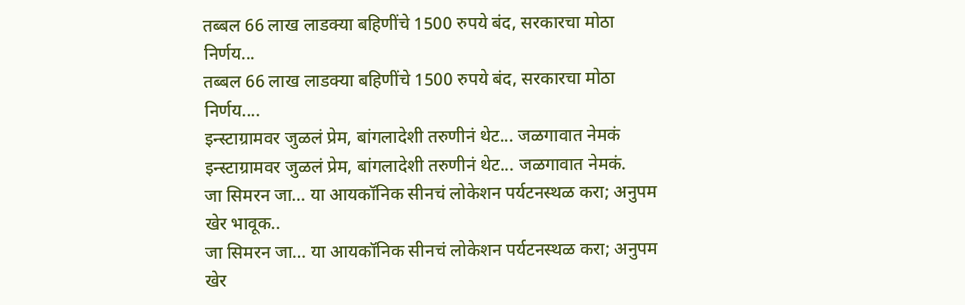तब्बल 66 लाख लाडक्या बहिणींचे 1500 रुपये बंद, सरकारचा मोठा निर्णय...
तब्बल 66 लाख लाडक्या बहिणींचे 1500 रुपये बंद, सरकारचा मोठा निर्णय....
इन्स्टाग्रामवर जुळलं प्रेम, बांगलादेशी तरुणीनं थेट... जळगावात नेमकं
इन्स्टाग्रामवर जुळलं प्रेम, बांगलादेशी तरुणीनं थेट... जळगावात नेमकं.
जा सिमरन जा… या आयकॉनिक सीनचं लोकेशन पर्यटनस्थळ करा; अनुपम खेर भावूक..
जा सिमरन जा… या आयकॉनिक सीनचं लोकेशन पर्यटनस्थळ करा; अनुपम खेर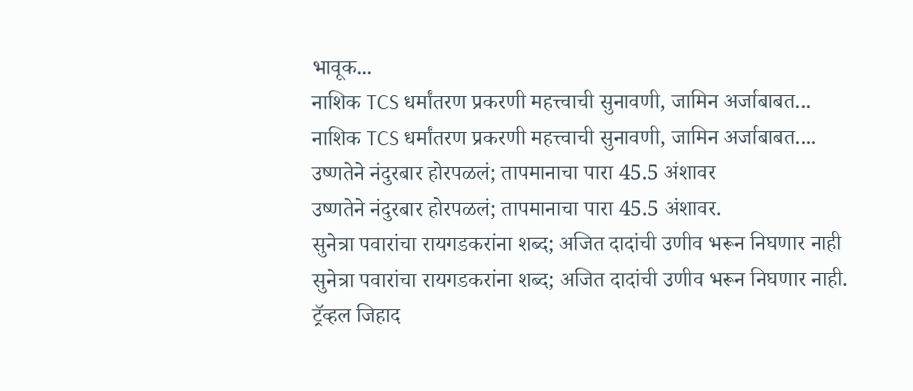भावूक...
नाशिक TCS धर्मांतरण प्रकरणी महत्त्वाची सुनावणी, जामिन अर्जाबाबत...
नाशिक TCS धर्मांतरण प्रकरणी महत्त्वाची सुनावणी, जामिन अर्जाबाबत....
उष्णतेने नंदुरबार होरपळलं; तापमानाचा पारा 45.5 अंशावर
उष्णतेने नंदुरबार होरपळलं; तापमानाचा पारा 45.5 अंशावर.
सुनेत्रा पवारांचा रायगडकरांना शब्द; अजित दादांची उणीव भरून निघणार नाही
सुनेत्रा पवारांचा रायगडकरांना शब्द; अजित दादांची उणीव भरून निघणार नाही.
ट्रॅव्हल जिहाद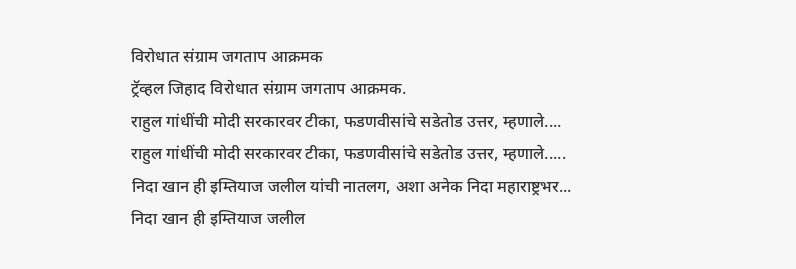विरोधात संग्राम जगताप आक्रमक
ट्रॅव्हल जिहाद विरोधात संग्राम जगताप आक्रमक.
राहुल गांधींची मोदी सरकारवर टीका, फडणवीसांचे सडेतोड उत्तर, म्हणाले....
राहुल गांधींची मोदी सरकारवर टीका, फडणवीसांचे सडेतोड उत्तर, म्हणाले.....
निदा खान ही इम्तियाज जलील यांची नातलग, अशा अनेक निदा महाराष्ट्रभर...
निदा खान ही इम्तियाज जलील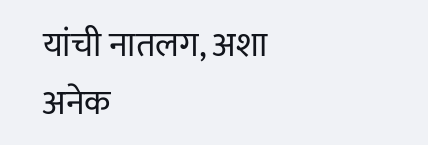यांची नातलग, अशा अनेक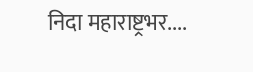निदा महाराष्ट्रभर....